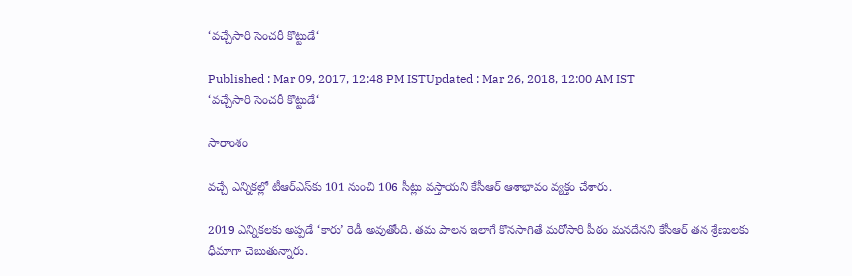‘వచ్చేసారి సెంచరీ కొట్టుడే‘

Published : Mar 09, 2017, 12:48 PM ISTUpdated : Mar 26, 2018, 12:00 AM IST
‘వచ్చేసారి సెంచరీ కొట్టుడే‘

సారాంశం

వచ్చే ఎన్నికల్లో టీఆర్‌ఎస్‌కు 101 నుంచి 106 సీట్లు వస్తాయని కేసీఆర్ ఆశాభావం వ్యక్తం చేశారు.

2019 ఎన్నికలకు అప్పడే ‘కారు’ రెడీ అవుతోంది. తమ పాలన ఇలాగే కొనసాగితే మరోసారి పీఠం మనదేనని కేసీఆర్ తన శ్రేణులకు ధీమాగా చెబుతున్నారు.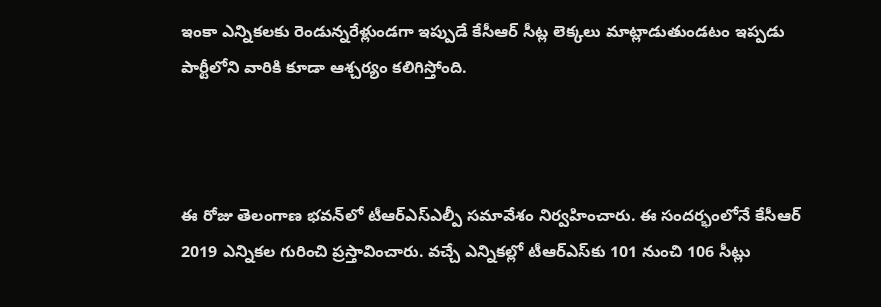ఇంకా ఎన్నికలకు రెండున్నరేళ్లుండగా ఇప్పుడే కేసీఆర్ సీట్ల లెక్కలు మాట్లాడుతుండటం ఇప్పడు పార్టీలోని వారికి కూడా ఆశ్చర్యం కలిగిస్తోంది.



ఈ రోజు తెలంగాణ భవన్‌లో టీఆర్‌ఎస్‌ఎల్పీ సమావేశం నిర్వహించారు. ఈ సందర్భంలోనే కేసీఆర్ 2019 ఎన్నికల గురించి ప్రస్తావించారు. వచ్చే ఎన్నికల్లో టీఆర్‌ఎస్‌కు 101 నుంచి 106 సీట్లు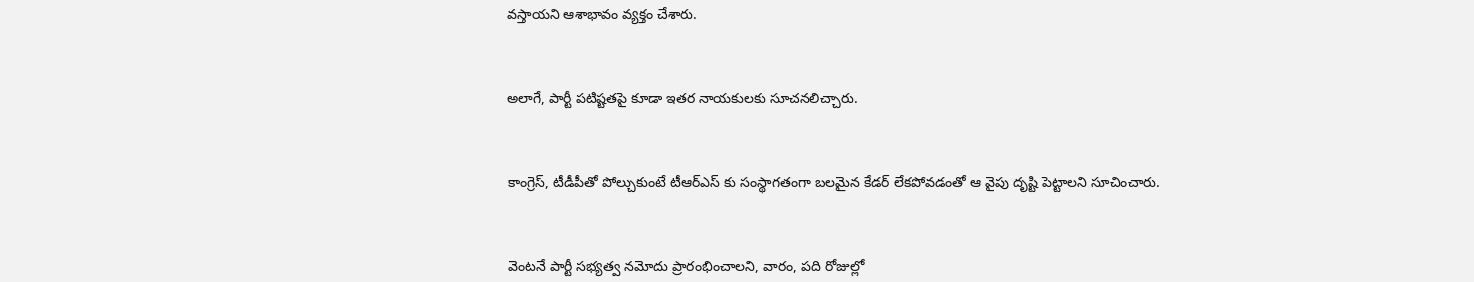వస్తాయని ఆశాభావం వ్యక్తం చేశారు.



అలాగే, పార్టీ పటిష్టతపై కూడా ఇతర నాయకులకు సూచనలిచ్చారు.



కాంగ్రెస్, టీడీపీతో పోల్చుకుంటే టీఆర్ఎస్ కు సంస్థాగతంగా బలమైన కేడర్ లేకపోవడంతో ఆ వైపు దృష్టి పెట్టాలని సూచించారు.



వెంటనే పార్టీ సభ్యత్వ నమోదు ప్రారంభించాలని, వారం, పది రోజుల్లో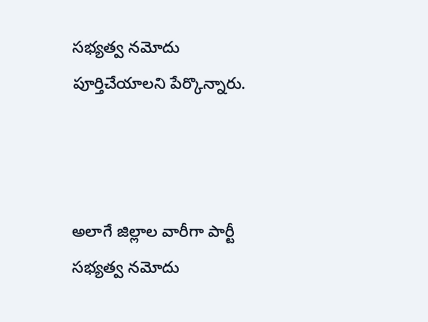సభ్యత్వ నమోదు పూర్తిచేయాలని పేర్కొన్నారు.



అలాగే జిల్లాల వారీగా పార్టీ సభ్యత్వ నమోదు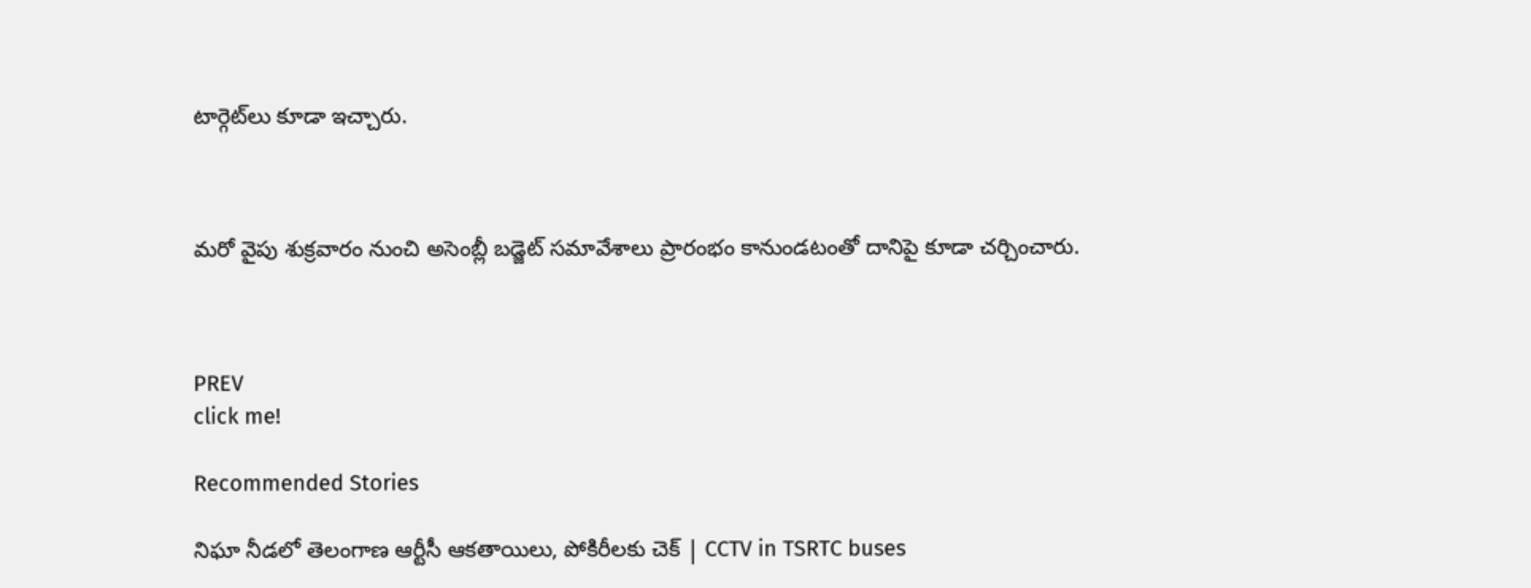టార్గెట్‌లు కూడా ఇచ్చారు.



మరో వైపు శుక్రవారం నుంచి అసెంబ్లీ బడ్జెట్ సమావేశాలు ప్రారంభం కానుండటంతో దానిపై కూడా చర్చించారు.



PREV
click me!

Recommended Stories

నిఘా నీడలో తెలంగాణ ఆర్టీసీ ఆకతాయిలు, పోకిరీలకు చెక్ | CCTV in TSRTC buses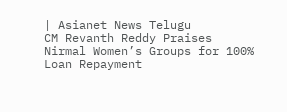| Asianet News Telugu
CM Revanth Reddy Praises Nirmal Women’s Groups for 100% Loan Repayment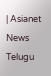| Asianet News Telugu